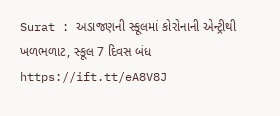Surat : અડાજણની સ્કૂલમાં કોરોનાની એન્ટ્રીથી ખળભળાટ, સ્કૂલ 7 દિવસ બંધ https://ift.tt/eA8V8J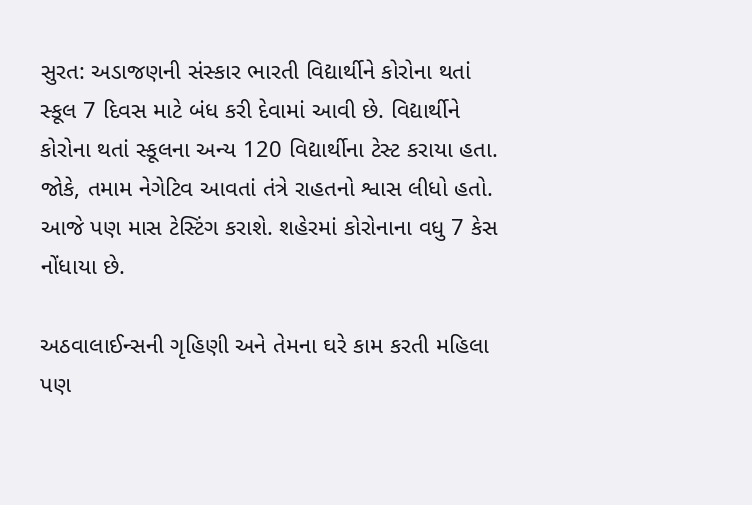સુરત: અડાજણની સંસ્કાર ભારતી વિદ્યાર્થીને કોરોના થતાં સ્કૂલ 7 દિવસ માટે બંધ કરી દેવામાં આવી છે. વિદ્યાર્થીને કોરોના થતાં સ્કૂલના અન્ય 120 વિદ્યાર્થીના ટેસ્ટ કરાયા હતા. જોકે, તમામ નેગેટિવ આવતાં તંત્રે રાહતનો શ્વાસ લીધો હતો. આજે પણ માસ ટેસ્ટિંગ કરાશે. શહેરમાં કોરોનાના વધુ 7 કેસ નોંધાયા છે.

અઠવાલાઈન્સની ગૃહિણી અને તેમના ઘરે કામ કરતી મહિલા પણ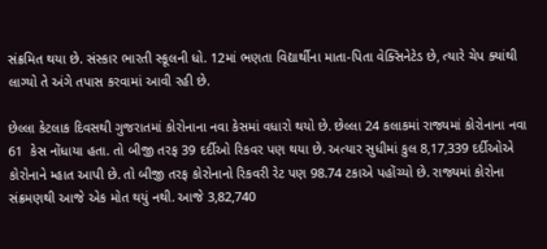સંક્રમિત થયા છે. સંસ્કાર ભારતી સ્કૂલની ધો. 12માં ભણતા વિદ્યાર્થીના માતા-પિતા વેક્સિનેટેડ છે, ત્યારે ચેપ ક્યાંથી લાગ્યો તે અંગે તપાસ કરવામાં આવી રહી છે.

છેલ્લા કેટલાક દિવસથી ગુજરાતમાં કોરોનાના નવા કેસમાં વધારો થયો છે. છેલ્લા 24 કલાકમાં રાજ્યમાં કોરોનાના નવા 61  કેસ નોંધાયા હતા. તો બીજી તરફ 39 દર્દીઓ રિકવર પણ થયા છે. અત્યાર સુધીમાં કુલ 8,17,339 દર્દીઓએ કોરોનાને મ્હાત આપી છે. તો બીજી તરફ કોરોનાનો રિકવરી રેટ પણ 98.74 ટકાએ પહોંચ્યો છે. રાજ્યમાં કોરોના સંક્રમણથી આજે એક મોત થયું નથી. આજે 3,82,740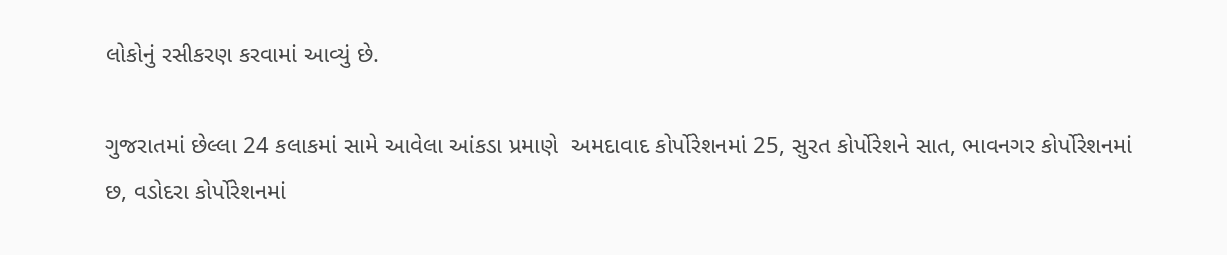લોકોનું રસીકરણ કરવામાં આવ્યું છે.

ગુજરાતમાં છેલ્લા 24 કલાકમાં સામે આવેલા આંકડા પ્રમાણે  અમદાવાદ કોર્પોરેશનમાં 25, સુરત કોર્પોરેશને સાત, ભાવનગર કોર્પોરેશનમાં છ, વડોદરા કોર્પોરેશનમાં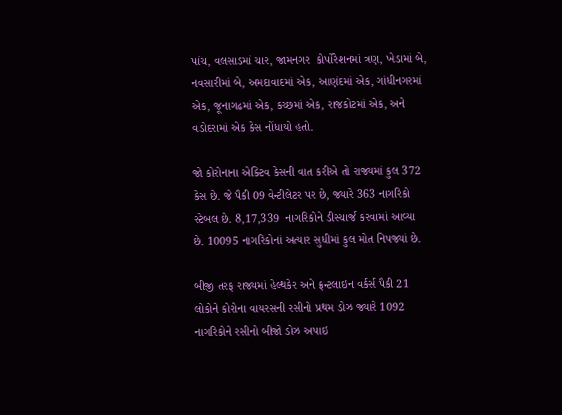પાંચ, વલસાડમાં ચાર, જામનગર  કોર્પોરેશનમાં ત્રણ, ખેડામાં બે, નવસારીમાં બે, અમદાવાદમાં એક, આણંદમાં એક, ગાંધીનગરમાં એક, જૂનાગઢમાં એક, કચ્છમાં એક, રાજકોટમાં એક, અને વડોદરામાં એક કેસ નોંધાયો હતો.

જો કોરોનાના એક્ટિવ કેસની વાત કરીએ તો રાજ્યમાં કુલ 372  કેસ છે. જે પૈકી 09 વેન્ટીલેટર પર છે, જ્યારે 363 નાગરિકો સ્ટેબલ છે. 8,17,339  નાગરિકોને ડીસ્ચાર્જ કરવામાં આવ્યા છે. 10095 નાગરિકોનાં અત્યાર સુધીમાં કુલ મોત નિપજ્યાં છે.

બીજી તરફ રાજ્યમાં હેલ્થકેર અને ફ્રન્ટલાઇન વર્કર્સ પૈકી 21 લોકોને કોરોના વાયરસની રસીનો પ્રથમ ડોઝ જ્યારે 1092 નાગરિકોને રસીનો બીજો ડોઝ અપાઇ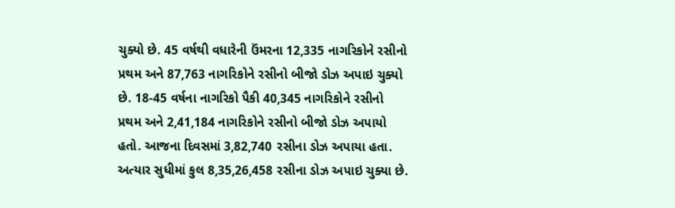ચુક્યો છે. 45 વર્ષથી વધારેની ઉંમરના 12,335 નાગરિકોને રસીનો પ્રથમ અને 87,763 નાગરિકોને રસીનો બીજો ડોઝ અપાઇ ચુક્યો છે. 18-45 વર્ષના નાગરિકો પૈકી 40,345 નાગરિકોને રસીનો પ્રથમ અને 2,41,184 નાગરિકોને રસીનો બીજો ડોઝ અપાયો હતો. આજના દિવસમાં 3,82,740 રસીના ડોઝ અપાયા હતા. અત્યાર સુધીમાં કુલ 8,35,26,458 રસીના ડોઝ અપાઇ ચુક્યા છે.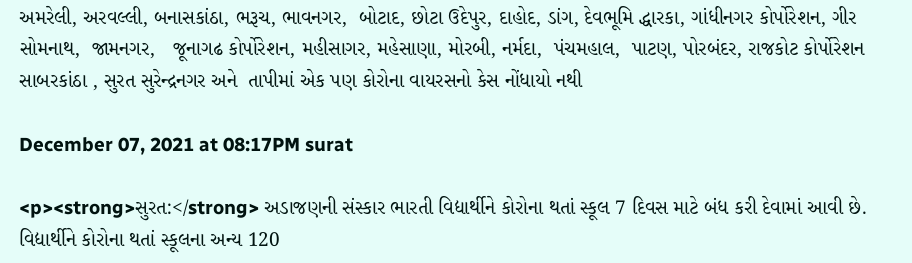અમરેલી, અરવલ્લી, બનાસકાંઠા, ભરૂચ, ભાવનગર,  બોટાદ, છોટા ઉદેપુર, દાહોદ, ડાંગ, દેવભૂમિ દ્ધારકા, ગાંધીનગર કોર્પોરેશન, ગીર સોમનાથ,  જામનગર,   જૂનાગઢ કોર્પોરેશન, મહીસાગર, મહેસાણા, મોરબી, નર્મદા,  પંચમહાલ,  પાટણ, પોરબંદર, રાજકોટ કોર્પોરેશન  સાબરકાંઠા , સુરત સુરેન્દ્રનગર અને  તાપીમાં એક પણ કોરોના વાયરસનો કેસ નોંધાયો નથી

December 07, 2021 at 08:17PM surat

<p><strong>સુરત:</strong> અડાજણની સંસ્કાર ભારતી વિદ્યાર્થીને કોરોના થતાં સ્કૂલ 7 દિવસ માટે બંધ કરી દેવામાં આવી છે. વિદ્યાર્થીને કોરોના થતાં સ્કૂલના અન્ય 120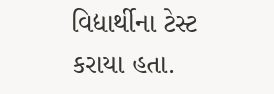વિદ્યાર્થીના ટેસ્ટ કરાયા હતા.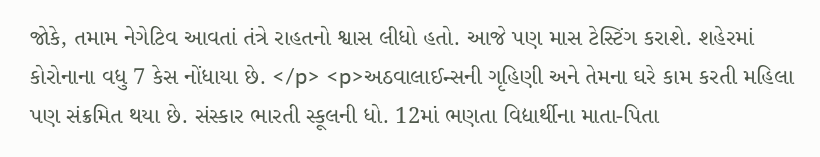જોકે, તમામ નેગેટિવ આવતાં તંત્રે રાહતનો શ્વાસ લીધો હતો. આજે પણ માસ ટેસ્ટિંગ કરાશે. શહેરમાં કોરોનાના વધુ 7 કેસ નોંધાયા છે. </p> <p>અઠવાલાઈન્સની ગૃહિણી અને તેમના ઘરે કામ કરતી મહિલા પણ સંક્રમિત થયા છે. સંસ્કાર ભારતી સ્કૂલની ધો. 12માં ભણતા વિદ્યાર્થીના માતા-પિતા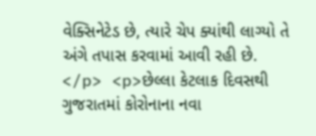વેક્સિનેટેડ છે, ત્યારે ચેપ ક્યાંથી લાગ્યો તે અંગે તપાસ કરવામાં આવી રહી છે. </p> <p>છેલ્લા કેટલાક દિવસથી ગુજરાતમાં કોરોનાના નવા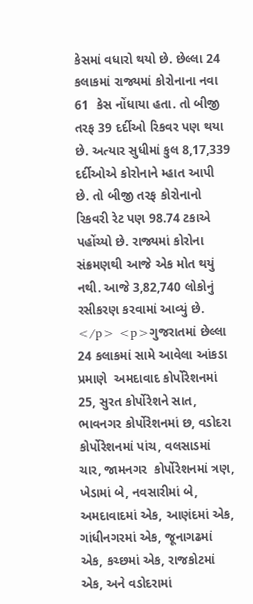કેસમાં વધારો થયો છે. છેલ્લા 24 કલાકમાં રાજ્યમાં કોરોનાના નવા 61  કેસ નોંધાયા હતા. તો બીજી તરફ 39 દર્દીઓ રિકવર પણ થયા છે. અત્યાર સુધીમાં કુલ 8,17,339 દર્દીઓએ કોરોનાને મ્હાત આપી છે. તો બીજી તરફ કોરોનાનો રિકવરી રેટ પણ 98.74 ટકાએ પહોંચ્યો છે. રાજ્યમાં કોરોના સંક્રમણથી આજે એક મોત થયું નથી. આજે 3,82,740 લોકોનું રસીકરણ કરવામાં આવ્યું છે. </p> <p>ગુજરાતમાં છેલ્લા 24 કલાકમાં સામે આવેલા આંકડા પ્રમાણે  અમદાવાદ કોર્પોરેશનમાં 25, સુરત કોર્પોરેશને સાત, ભાવનગર કોર્પોરેશનમાં છ, વડોદરા કોર્પોરેશનમાં પાંચ, વલસાડમાં ચાર, જામનગર  કોર્પોરેશનમાં ત્રણ, ખેડામાં બે, નવસારીમાં બે, અમદાવાદમાં એક, આણંદમાં એક, ગાંધીનગરમાં એક, જૂનાગઢમાં એક, કચ્છમાં એક, રાજકોટમાં એક, અને વડોદરામાં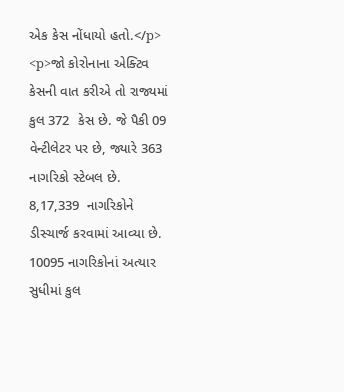એક કેસ નોંધાયો હતો.</p> <p>જો કોરોનાના એક્ટિવ કેસની વાત કરીએ તો રાજ્યમાં કુલ 372  કેસ છે. જે પૈકી 09 વેન્ટીલેટર પર છે, જ્યારે 363 નાગરિકો સ્ટેબલ છે. 8,17,339  નાગરિકોને ડીસ્ચાર્જ કરવામાં આવ્યા છે. 10095 નાગરિકોનાં અત્યાર સુધીમાં કુલ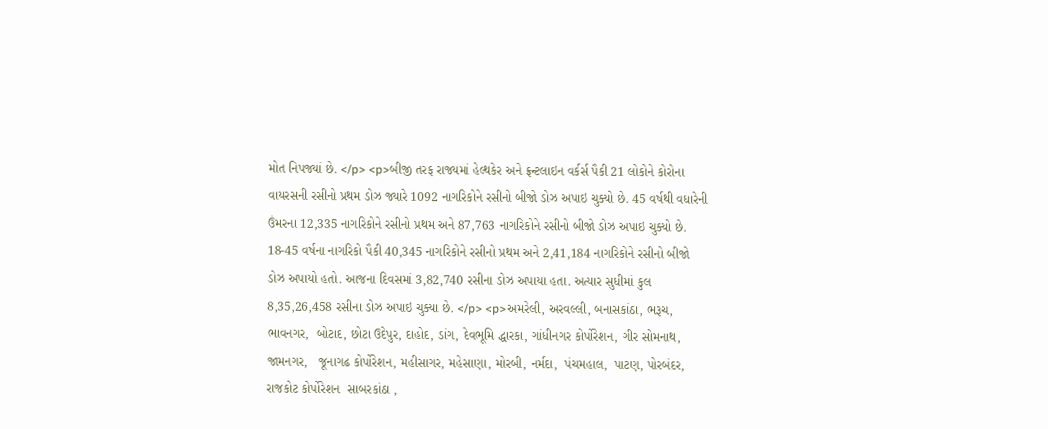મોત નિપજ્યાં છે. </p> <p>બીજી તરફ રાજ્યમાં હેલ્થકેર અને ફ્રન્ટલાઇન વર્કર્સ પૈકી 21 લોકોને કોરોના વાયરસની રસીનો પ્રથમ ડોઝ જ્યારે 1092 નાગરિકોને રસીનો બીજો ડોઝ અપાઇ ચુક્યો છે. 45 વર્ષથી વધારેની ઉંમરના 12,335 નાગરિકોને રસીનો પ્રથમ અને 87,763 નાગરિકોને રસીનો બીજો ડોઝ અપાઇ ચુક્યો છે. 18-45 વર્ષના નાગરિકો પૈકી 40,345 નાગરિકોને રસીનો પ્રથમ અને 2,41,184 નાગરિકોને રસીનો બીજો ડોઝ અપાયો હતો. આજના દિવસમાં 3,82,740 રસીના ડોઝ અપાયા હતા. અત્યાર સુધીમાં કુલ 8,35,26,458 રસીના ડોઝ અપાઇ ચુક્યા છે. </p> <p>અમરેલી, અરવલ્લી, બનાસકાંઠા, ભરૂચ, ભાવનગર,  બોટાદ, છોટા ઉદેપુર, દાહોદ, ડાંગ, દેવભૂમિ દ્ધારકા, ગાંધીનગર કોર્પોરેશન, ગીર સોમનાથ,  જામનગર,   જૂનાગઢ કોર્પોરેશન, મહીસાગર, મહેસાણા, મોરબી, નર્મદા,  પંચમહાલ,  પાટણ, પોરબંદર, રાજકોટ કોર્પોરેશન  સાબરકાંઠા ,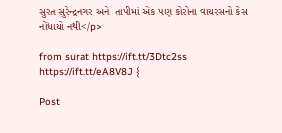સુરત સુરેન્દ્રનગર અને  તાપીમાં એક પણ કોરોના વાયરસનો કેસ નોંધાયો નથી</p>

from surat https://ift.tt/3Dtc2ss
https://ift.tt/eA8V8J {

Post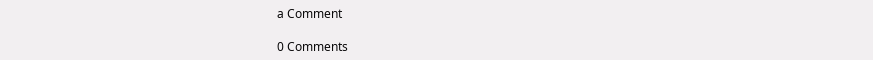a Comment

0 Comments